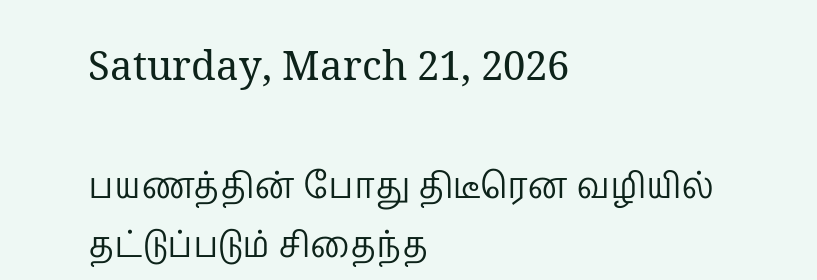Saturday, March 21, 2026

பயணத்தின் போது திடீரென வழியில் தட்டுப்படும் சிதைந்த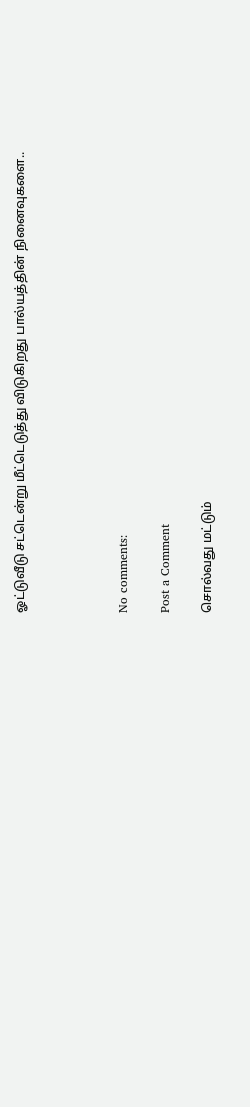ஓட்டுவீடு சட்டென்று மீட்டெடுத்து விடுகிறது பால்யத்தின் நினைவுகளை..




No comments:

Post a Comment

சொல்வது மட்டும்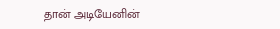தான் அடியேனின்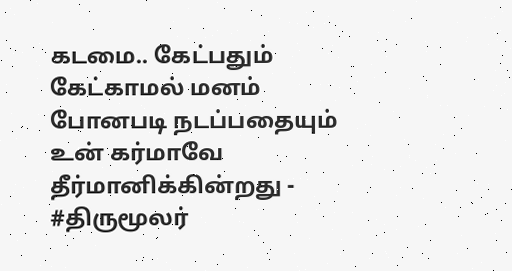கடமை.. கேட்பதும் கேட்காமல் மனம் போனபடி நடப்பதையும் உன் கர்மாவே தீர்மானிக்கின்றது - #திருமூலர்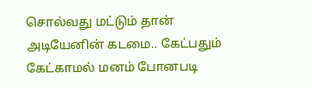சொல்வது மட்டும் தான் அடியேனின் கடமை.. கேட்பதும் கேட்காமல் மனம் போனபடி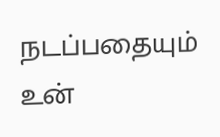நடப்பதையும் உன்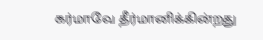கர்மாவே தீர்மானிக்கின்றது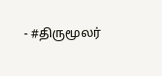- #திருமூலர்